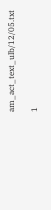am_act_text_ulb/12/05.txt

1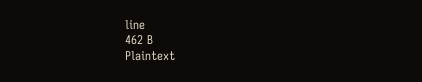line
462 B
Plaintext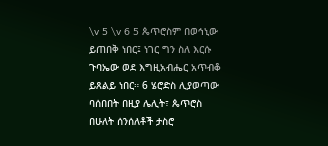\v 5 \v 6 5 ጴጥሮስም በወኅኒው ይጠበቅ ነበር፤ ነገር ግን ስለ እርሱ ጉባኤው ወደ እግዚአብሔር አጥብቆ ይጸልይ ነበር። 6 ሄሮድስ ሊያወጣው ባሰበበት በዚያ ሌሊት፣ ጴጥሮስ በሁለት ሰንሰለቶች ታስሮ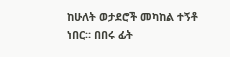ከሁለት ወታደሮች መካከል ተኝቶ ነበር። በበሩ ፊት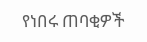የነበሩ ጠባቂዎች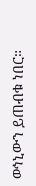ወኅኒውን ይጠብቁ ነበር።